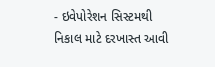- ઇવેપોરેશન સિસ્ટમથી નિકાલ માટે દરખાસ્ત આવી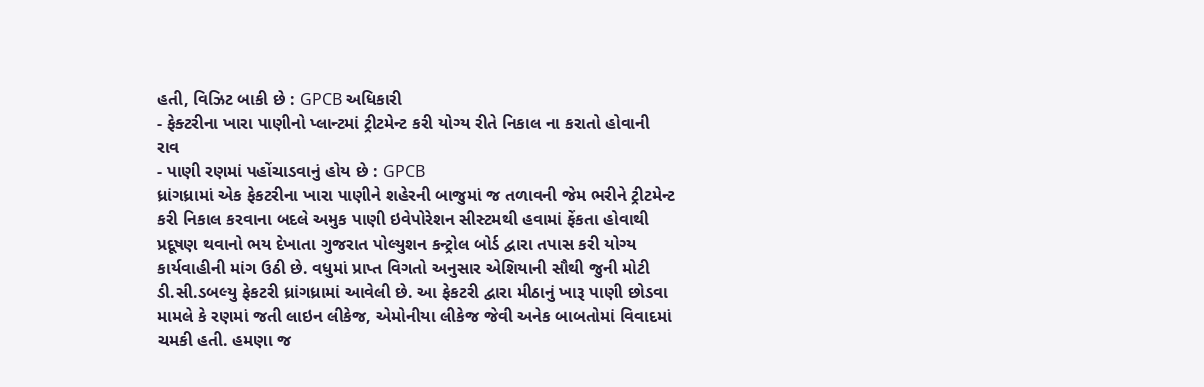હતી, વિઝિટ બાકી છે : GPCB અધિકારી
- ફેક્ટરીના ખારા પાણીનો પ્લાન્ટમાં ટ્રીટમેન્ટ કરી યોગ્ય રીતે નિકાલ ના કરાતો હોવાની રાવ
- પાણી રણમાં પહોંચાડવાનું હોય છે : GPCB
ધ્રાંગધ્રામાં એક ફેકટરીના ખારા પાણીને શહેરની બાજુમાં જ તળાવની જેમ ભરીને ટ્રીટમેન્ટ કરી નિકાલ કરવાના બદલે અમુક પાણી ઇવેપોરેશન સીસ્ટમથી હવામાં ફેંકતા હોવાથી પ્રદૂષણ થવાનો ભય દેખાતા ગુજરાત પોલ્યુશન કન્ટ્રોલ બોર્ડ દ્વારા તપાસ કરી યોગ્ય કાર્યવાહીની માંગ ઉઠી છે. વધુમાં પ્રાપ્ત વિગતો અનુસાર એશિયાની સૌથી જુની મોટી ડી.સી.ડબલ્યુ ફેકટરી ધ્રાંગધ્રામાં આવેલી છે. આ ફેકટરી દ્વારા મીઠાનું ખારૂ પાણી છોડવા મામલે કે રણમાં જતી લાઇન લીકેજ, એમોનીયા લીકેજ જેવી અનેક બાબતોમાં વિવાદમાં ચમકી હતી. હમણા જ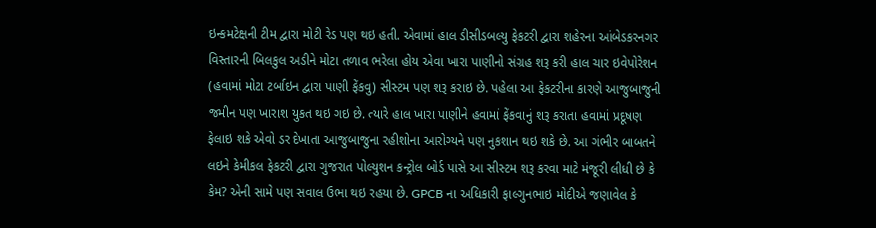ઇન્કમટેક્ષની ટીમ દ્વારા મોટી રેડ પણ થઇ હતી. એવામાં હાલ ડીસીડબલ્યુ ફેકટરી દ્વારા શહેરના આંબેડકરનગર વિસ્તારની બિલકુલ અડીને મોટા તળાવ ભરેલા હોય એવા ખારા પાણીનો સંગ્રહ શરૂ કરી હાલ ચાર ઇવેપોરેશન (હવામાં મોટા ટર્બાઇન દ્વારા પાણી ફેંકવુ) સીસ્ટમ પણ શરૂ કરાઇ છે. પહેલા આ ફેકટરીના કારણે આજુબાજુની જમીન પણ ખારાશ યુકત થઇ ગઇ છે. ત્યારે હાલ ખારા પાણીને હવામાં ફેંકવાનું શરૂ કરાતા હવામાં પ્રદૂષણ ફેલાઇ શકે એવો ડર દેખાતા આજુબાજુના રહીશોના આરોગ્યને પણ નુકશાન થઇ શકે છે. આ ગંભીર બાબતને લઇને કેમીકલ ફેકટરી દ્વારા ગુજરાત પોલ્યુશન કન્ટ્રોલ બોર્ડ પાસે આ સીસ્ટમ શરૂ કરવા માટે મંજૂરી લીધી છે કે કેમ? એની સામે પણ સવાલ ઉભા થઇ રહયા છે. GPCB ના અધિકારી ફાલ્ગુનભાઇ મોદીએ જણાવેલ કે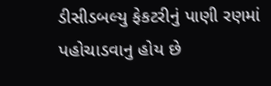ડીસીડબલ્યુ ફેકટરીનું પાણી રણમાં પહોચાડવાનુ હોય છે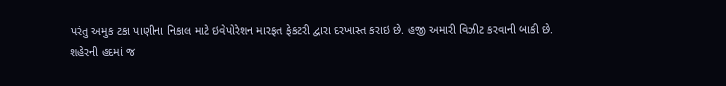પરંતુ અમુક ટકા પાણીના નિકાલ માટે ઇવેપોરેશન મારફત ફેકટરી દ્વારા દરખાસ્ત કરાઇ છે. હજી અમારી વિઝીટ કરવાની બાકી છે.
શહેરની હદમાં જ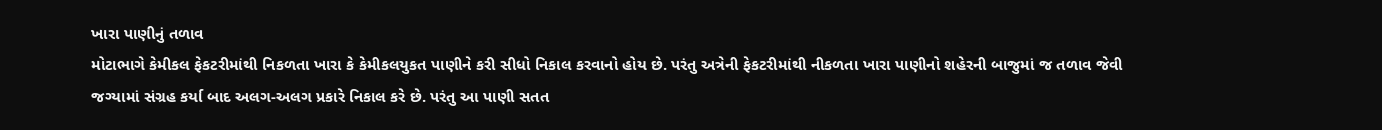ખારા પાણીનું તળાવ
મોટાભાગે કેમીકલ ફેકટરીમાંથી નિકળતા ખારા કે કેમીકલયુકત પાણીને કરી સીધો નિકાલ કરવાનો હોય છે. પરંતુ અત્રેની ફેકટરીમાંથી નીકળતા ખારા પાણીનો શહેરની બાજુમાં જ તળાવ જેવી જગ્યામાં સંગ્રહ કર્યા બાદ અલગ-અલગ પ્રકારે નિકાલ કરે છે. પરંતુ આ પાણી સતત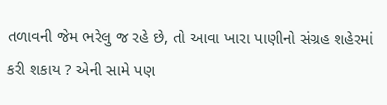તળાવની જેમ ભરેલુ જ રહે છે, તો આવા ખારા પાણીનો સંગ્રહ શહેરમાં કરી શકાય ? એની સામે પણ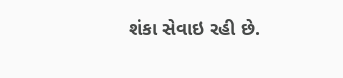શંકા સેવાઇ રહી છે.